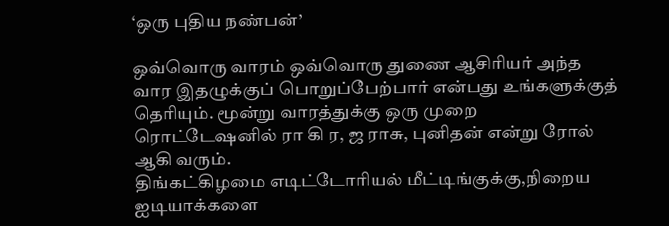‘ஒரு புதிய நண்பன்’

ஒவ்வொரு வாரம் ஒவ்வொரு துணை ஆசிரியர் அந்த வார இதழுக்குப் பொறுப்பேற்பார் என்பது உங்களுக்குத் தெரியும். மூன்று வாரத்துக்கு ஒரு முறை ரொட்டேஷனில் ரா கி ர, ஜ ராசு, புனிதன் என்று ரோல் ஆகி வரும்.
திங்கட்கிழமை எடிட்டோரியல் மீட்டிங்குக்கு,நிறைய ஐடியாக்களை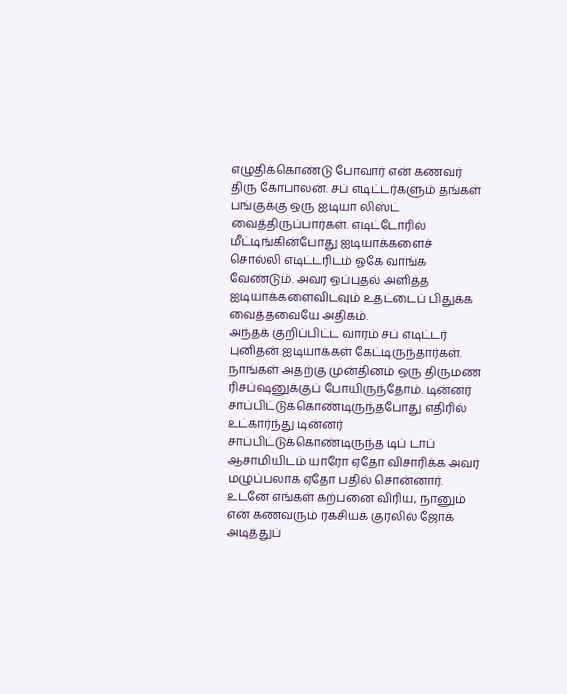எழுதிக்கொண்டு போவார் என் கணவர் திரு கோபாலன். சப் எடிட்டர்களும் தங்கள் பங்குக்கு ஒரு ஐடியா லிஸ்ட் வைத்திருப்பார்கள். எடிட்டோரில் மீட்டிங்கின்போது ஐடியாக்களைச் சொல்லி எடிட்டரிடம் ஓகே வாங்க வேண்டும். அவர் ஒப்புதல் அளித்த ஐடியாக்களைவிடவும் உதட்டைப் பிதுக்க வைத்தவையே அதிகம்.
அந்தக் குறிப்பிட்ட வாரம் சப் எடிட்டர் புனிதன் ஐடியாக்கள் கேட்டிருந்தார்கள்.
நாங்கள் அதற்கு முன்தினம் ஒரு திருமண ரிசப்ஷனுக்குப் போயிருந்தோம். டின்னர் சாப்பிட்டுக்கொண்டிருந்தபோது எதிரில் உட்கார்ந்து டின்னர் சாப்பிட்டுக்கொண்டிருந்த டிப் டாப் ஆசாமியிடம் யாரோ ஏதோ விசாரிக்க அவர் மழுப்பலாக ஏதோ பதில் சொன்னார். உடனே எங்கள் கற்பனை விரிய, நானும் என் கணவரும் ரகசியக் குரலில் ஜோக் அடித்துப்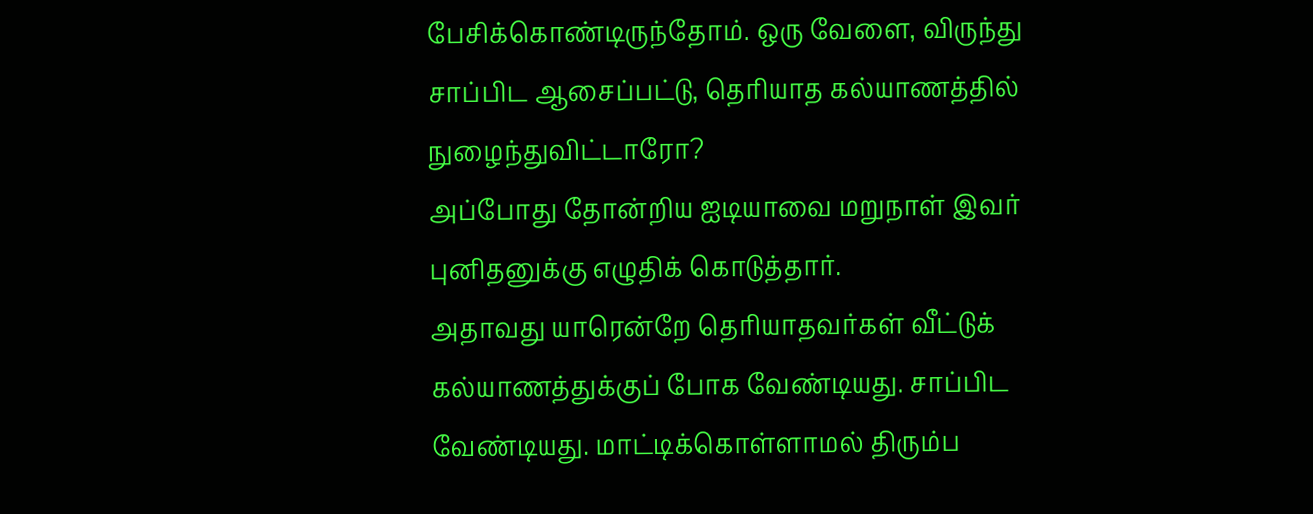பேசிக்கொண்டிருந்தோம். ஒரு வேளை, விருந்து சாப்பிட ஆசைப்பட்டு, தெரியாத கல்யாணத்தில் நுழைந்துவிட்டாரோ?
அப்போது தோன்றிய ஐடியாவை மறுநாள் இவர் புனிதனுக்கு எழுதிக் கொடுத்தார்.
அதாவது யாரென்றே தெரியாதவர்கள் வீட்டுக் கல்யாணத்துக்குப் போக வேண்டியது. சாப்பிட வேண்டியது. மாட்டிக்கொள்ளாமல் திரும்ப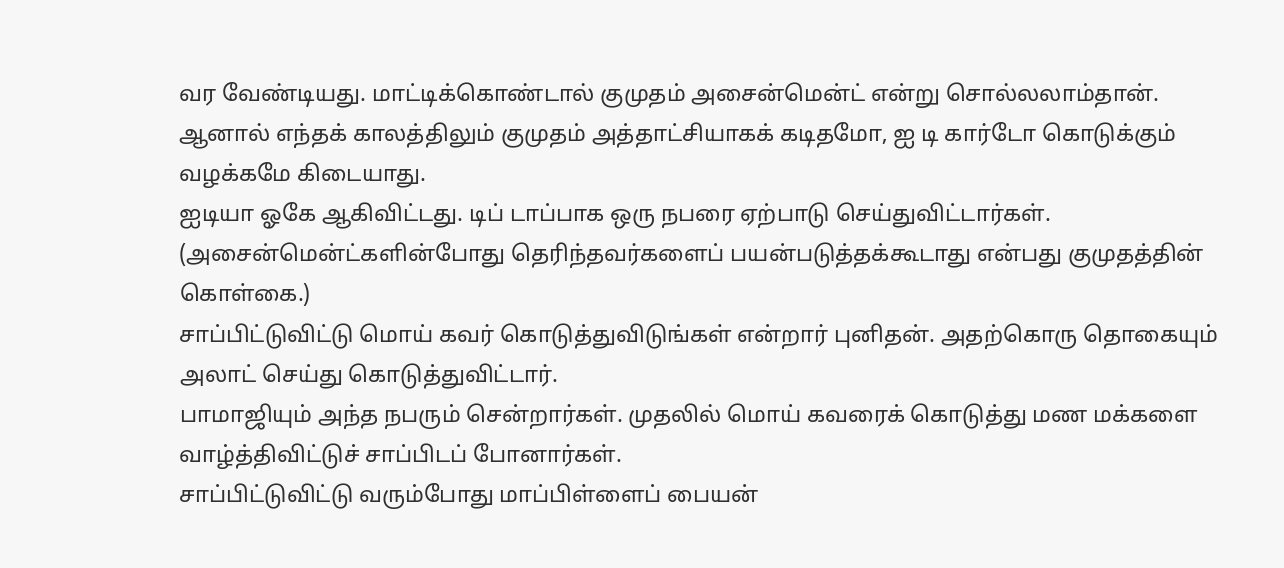வர வேண்டியது. மாட்டிக்கொண்டால் குமுதம் அசைன்மென்ட் என்று சொல்லலாம்தான். ஆனால் எந்தக் காலத்திலும் குமுதம் அத்தாட்சியாகக் கடிதமோ, ஐ டி கார்டோ கொடுக்கும் வழக்கமே கிடையாது.
ஐடியா ஓகே ஆகிவிட்டது. டிப் டாப்பாக ஒரு நபரை ஏற்பாடு செய்துவிட்டார்கள். (அசைன்மென்ட்களின்போது தெரிந்தவர்களைப் பயன்படுத்தக்கூடாது என்பது குமுதத்தின் கொள்கை.)
சாப்பிட்டுவிட்டு மொய் கவர் கொடுத்துவிடுங்கள் என்றார் புனிதன். அதற்கொரு தொகையும் அலாட் செய்து கொடுத்துவிட்டார்.
பாமாஜியும் அந்த நபரும் சென்றார்கள். முதலில் மொய் கவரைக் கொடுத்து மண மக்களை வாழ்த்திவிட்டுச் சாப்பிடப் போனார்கள்.
சாப்பிட்டுவிட்டு வரும்போது மாப்பிள்ளைப் பையன்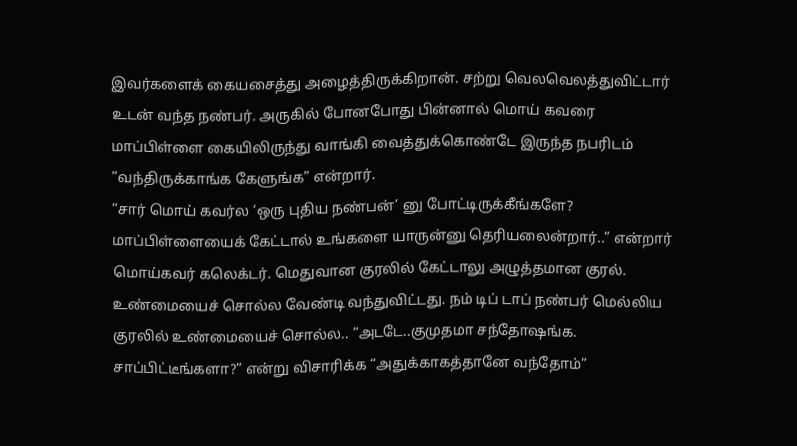இவர்களைக் கையசைத்து அழைத்திருக்கிறான். சற்று வெலவெலத்துவிட்டார் உடன் வந்த நண்பர். அருகில் போனபோது பின்னால் மொய் கவரை மாப்பிள்ளை கையிலிருந்து வாங்கி வைத்துக்கொண்டே இருந்த நபரிடம் “வந்திருக்காங்க கேளுங்க” என்றார்.
“சார் மொய் கவர்ல ‘ஒரு புதிய நண்பன்’ னு போட்டிருக்கீங்களே? மாப்பிள்ளையைக் கேட்டால் உங்களை யாருன்னு தெரியலைன்றார்..” என்றார் மொய்கவர் கலெக்டர். மெதுவான குரலில் கேட்டாலு அழுத்தமான குரல்.
உண்மையைச் சொல்ல வேண்டி வந்துவிட்டது. நம் டிப் டாப் நண்பர் மெல்லிய குரலில் உண்மையைச் சொல்ல.. “அடடே..குமுதமா சந்தோஷங்க. சாப்பிட்டீங்களா?” என்று விசாரிக்க “அதுக்காகத்தானே வந்தோம்”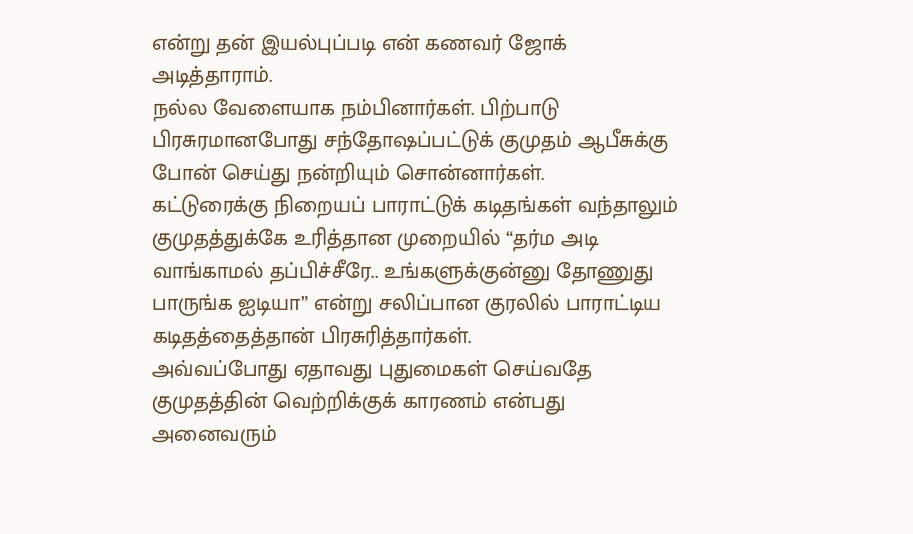என்று தன் இயல்புப்படி என் கணவர் ஜோக் அடித்தாராம்.
நல்ல வேளையாக நம்பினார்கள். பிற்பாடு பிரசுரமானபோது சந்தோஷப்பட்டுக் குமுதம் ஆபீசுக்கு போன் செய்து நன்றியும் சொன்னார்கள்.
கட்டுரைக்கு நிறையப் பாராட்டுக் கடிதங்கள் வந்தாலும் குமுதத்துக்கே உரித்தான முறையில் “தர்ம அடி வாங்காமல் தப்பிச்சீரே.. உங்களுக்குன்னு தோணுது பாருங்க ஐடியா” என்று சலிப்பான குரலில் பாராட்டிய கடிதத்தைத்தான் பிரசுரித்தார்கள்.
அவ்வப்போது ஏதாவது புதுமைகள் செய்வதே குமுதத்தின் வெற்றிக்குக் காரணம் என்பது அனைவரும்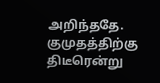அறிந்ததே.
குமுதத்திற்கு திடீரென்று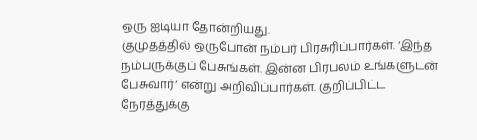ஒரு ஐடியா தோன்றியது.
குமுதத்தில் ஒருபோன் நம்பர் பிரசுரிப்பார்கள். ‘இந்த நம்பருக்குப் பேசுங்கள். இன்ன பிரபலம் உங்களுடன் பேசுவார்‘ என்று அறிவிப்பார்கள். குறிப்பிட்ட நேரத்துக்கு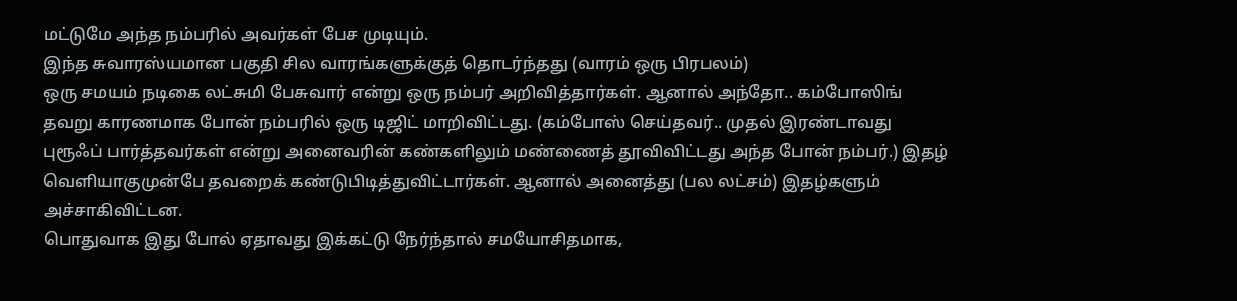மட்டுமே அந்த நம்பரில் அவர்கள் பேச முடியும்.
இந்த சுவாரஸ்யமான பகுதி சில வாரங்களுக்குத் தொடர்ந்தது (வாரம் ஒரு பிரபலம்)
ஒரு சமயம் நடிகை லட்சுமி பேசுவார் என்று ஒரு நம்பர் அறிவித்தார்கள். ஆனால் அந்தோ.. கம்போஸிங் தவறு காரணமாக போன் நம்பரில் ஒரு டிஜிட் மாறிவிட்டது. (கம்போஸ் செய்தவர்.. முதல் இரண்டாவது புரூஃப் பார்த்தவர்கள் என்று அனைவரின் கண்களிலும் மண்ணைத் தூவிவிட்டது அந்த போன் நம்பர்.) இதழ் வெளியாகுமுன்பே தவறைக் கண்டுபிடித்துவிட்டார்கள். ஆனால் அனைத்து (பல லட்சம்) இதழ்களும் அச்சாகிவிட்டன.
பொதுவாக இது போல் ஏதாவது இக்கட்டு நேர்ந்தால் சமயோசிதமாக,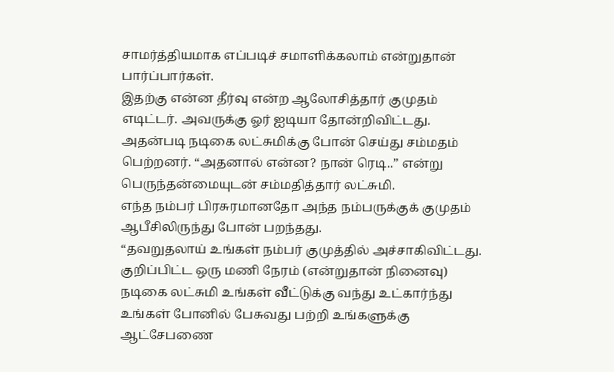சாமர்த்தியமாக எப்படிச் சமாளிக்கலாம் என்றுதான் பார்ப்பார்கள்.
இதற்கு என்ன தீர்வு என்ற ஆலோசித்தார் குமுதம் எடிட்டர். அவருக்கு ஓர் ஐடியா தோன்றிவிட்டது.
அதன்படி நடிகை லட்சுமிக்கு போன் செய்து சம்மதம் பெற்றனர். “அதனால் என்ன? நான் ரெடி..” என்று பெருந்தன்மையுடன் சம்மதித்தார் லட்சுமி.
எந்த நம்பர் பிரசுரமானதோ அந்த நம்பருக்குக் குமுதம் ஆபீசிலிருந்து போன் பறந்தது.
“தவறுதலாய் உங்கள் நம்பர் குமுத்தில் அச்சாகிவிட்டது. குறிப்பிட்ட ஒரு மணி நேரம் (என்றுதான் நினைவு) நடிகை லட்சுமி உங்கள் வீட்டுக்கு வந்து உட்கார்ந்து உங்கள் போனில் பேசுவது பற்றி உங்களுக்கு ஆட்சேபணை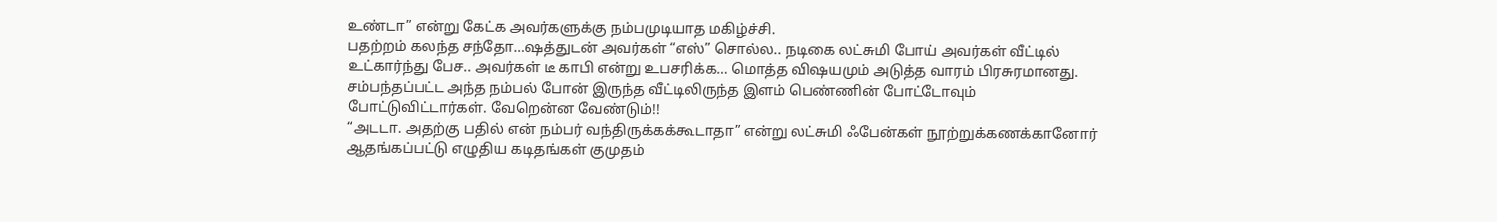உண்டா” என்று கேட்க அவர்களுக்கு நம்பமுடியாத மகிழ்ச்சி.
பதற்றம் கலந்த சந்தோ…ஷத்துடன் அவர்கள் “எஸ்” சொல்ல.. நடிகை லட்சுமி போய் அவர்கள் வீட்டில் உட்கார்ந்து பேச.. அவர்கள் டீ காபி என்று உபசரிக்க… மொத்த விஷயமும் அடுத்த வாரம் பிரசுரமானது.
சம்பந்தப்பட்ட அந்த நம்பல் போன் இருந்த வீட்டிலிருந்த இளம் பெண்ணின் போட்டோவும் போட்டுவிட்டார்கள். வேறென்ன வேண்டும்!!
“அடடா. அதற்கு பதில் என் நம்பர் வந்திருக்கக்கூடாதா” என்று லட்சுமி ஃபேன்கள் நூற்றுக்கணக்கானோர் ஆதங்கப்பட்டு எழுதிய கடிதங்கள் குமுதம்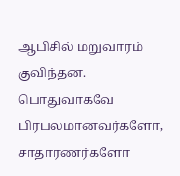ஆபிசில் மறுவாரம் குவிந்தன.
பொதுவாகவே பிரபலமானவர்களோ, சாதாரணர்களோ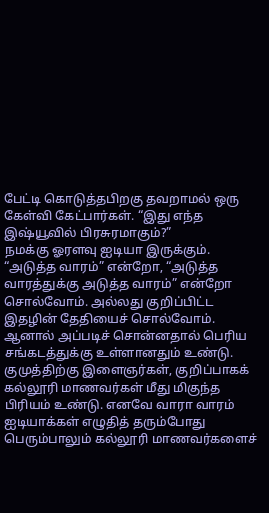பேட்டி கொடுத்தபிறகு தவறாமல் ஒரு கேள்வி கேட்பார்கள். “இது எந்த இஷ்யூவில் பிரசுரமாகும்?”
நமக்கு ஓரளவு ஐடியா இருக்கும். “அடுத்த வாரம்” என்றோ, “அடுத்த வாரத்துக்கு அடுத்த வாரம்” என்றோ சொல்வோம். அல்லது குறிப்பிட்ட இதழின் தேதியைச் சொல்வோம்.
ஆனால் அப்படிச் சொன்னதால் பெரிய சங்கடத்துக்கு உள்ளானதும் உண்டு.
குமுத்திற்கு இளைஞர்கள், குறிப்பாகக் கல்லூரி மாணவர்கள் மீது மிகுந்த பிரியம் உண்டு. எனவே வாரா வாரம் ஐடியாக்கள் எழுதித் தரும்போது பெரும்பாலும் கல்லூரி மாணவர்களைச்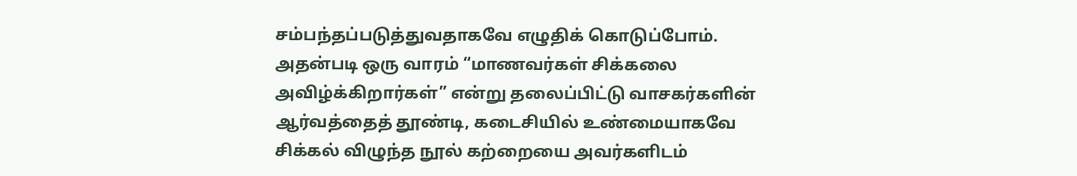சம்பந்தப்படுத்துவதாகவே எழுதிக் கொடுப்போம்.
அதன்படி ஒரு வாரம் “மாணவர்கள் சிக்கலை அவிழ்க்கிறார்கள்” என்று தலைப்பிட்டு வாசகர்களின் ஆர்வத்தைத் தூண்டி, கடைசியில் உண்மையாகவே சிக்கல் விழுந்த நூல் கற்றையை அவர்களிடம்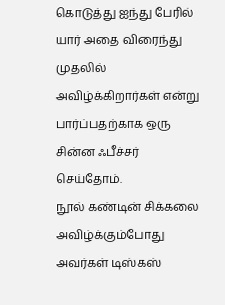கொடுத்து ஐந்து பேரில் யார் அதை விரைந்து முதலில் அவிழ்க்கிறார்கள் என்று பார்ப்பதற்காக ஒரு சின்ன ஃபீச்சர் செய்தோம்.
நூல் கண்டின் சிக்கலை அவிழ்க்கும்போது அவர்கள் டிஸ்கஸ்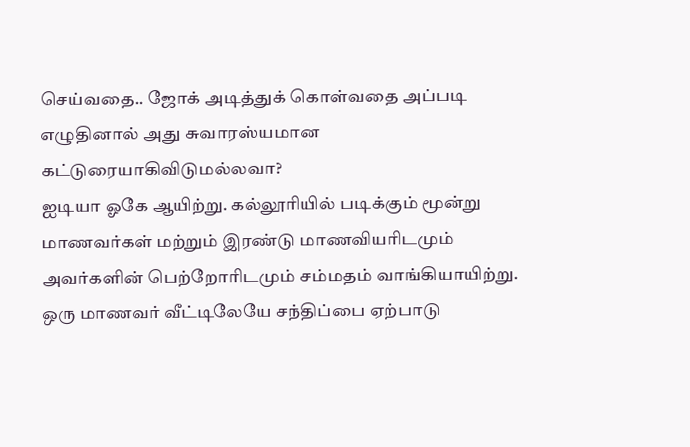செய்வதை.. ஜோக் அடித்துக் கொள்வதை அப்படி எழுதினால் அது சுவாரஸ்யமான கட்டுரையாகிவிடுமல்லவா?
ஐடியா ஓகே ஆயிற்று. கல்லூரியில் படிக்கும் மூன்று மாணவர்கள் மற்றும் இரண்டு மாணவியரிடமும் அவர்களின் பெற்றோரிடமும் சம்மதம் வாங்கியாயிற்று. ஒரு மாணவர் வீட்டிலேயே சந்திப்பை ஏற்பாடு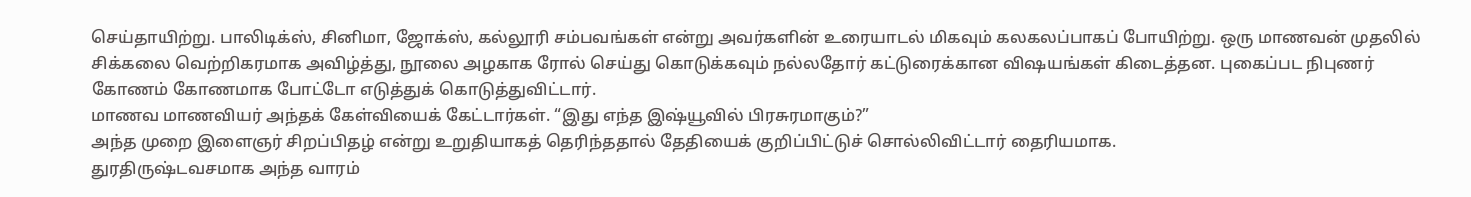செய்தாயிற்று. பாலிடிக்ஸ், சினிமா, ஜோக்ஸ், கல்லூரி சம்பவங்கள் என்று அவர்களின் உரையாடல் மிகவும் கலகலப்பாகப் போயிற்று. ஒரு மாணவன் முதலில் சிக்கலை வெற்றிகரமாக அவிழ்த்து, நூலை அழகாக ரோல் செய்து கொடுக்கவும் நல்லதோர் கட்டுரைக்கான விஷயங்கள் கிடைத்தன. புகைப்பட நிபுணர் கோணம் கோணமாக போட்டோ எடுத்துக் கொடுத்துவிட்டார்.
மாணவ மாணவியர் அந்தக் கேள்வியைக் கேட்டார்கள். “இது எந்த இஷ்யூவில் பிரசுரமாகும்?”
அந்த முறை இளைஞர் சிறப்பிதழ் என்று உறுதியாகத் தெரிந்ததால் தேதியைக் குறிப்பிட்டுச் சொல்லிவிட்டார் தைரியமாக.
துரதிருஷ்டவசமாக அந்த வாரம்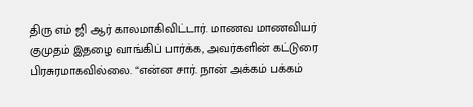திரு எம் ஜி ஆர் காலமாகிவிட்டார். மாணவ மாணவியர் குமுதம் இதழை வாங்கிப் பார்க்க, அவர்களின் கட்டுரை பிரசுரமாகவில்லை. “என்ன சார். நான் அக்கம் பக்கம்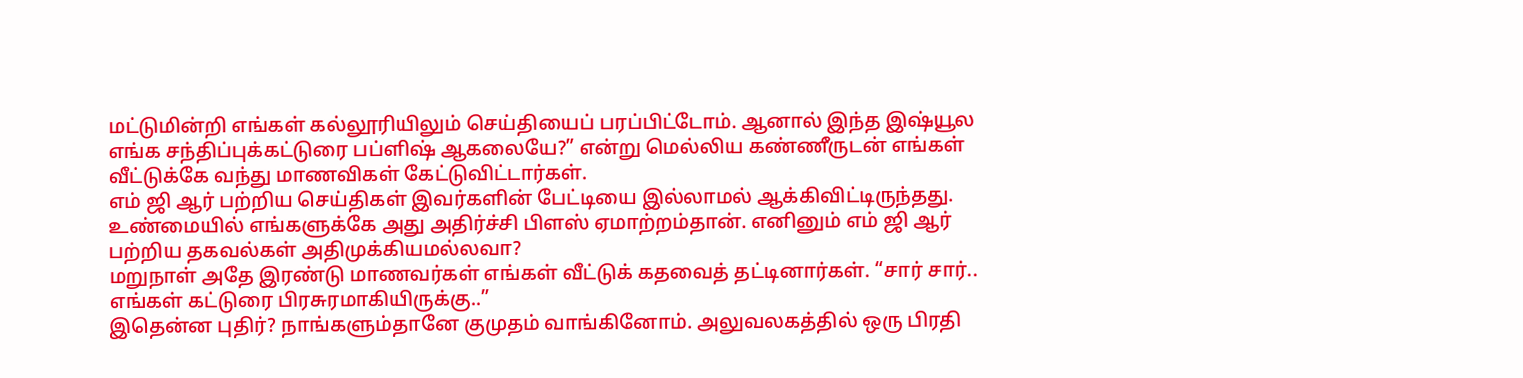மட்டுமின்றி எங்கள் கல்லூரியிலும் செய்தியைப் பரப்பிட்டோம். ஆனால் இந்த இஷ்யூல எங்க சந்திப்புக்கட்டுரை பப்ளிஷ் ஆகலையே?” என்று மெல்லிய கண்ணீருடன் எங்கள் வீட்டுக்கே வந்து மாணவிகள் கேட்டுவிட்டார்கள்.
எம் ஜி ஆர் பற்றிய செய்திகள் இவர்களின் பேட்டியை இல்லாமல் ஆக்கிவிட்டிருந்தது. உண்மையில் எங்களுக்கே அது அதிர்ச்சி பிளஸ் ஏமாற்றம்தான். எனினும் எம் ஜி ஆர் பற்றிய தகவல்கள் அதிமுக்கியமல்லவா?
மறுநாள் அதே இரண்டு மாணவர்கள் எங்கள் வீட்டுக் கதவைத் தட்டினார்கள். “சார் சார்.. எங்கள் கட்டுரை பிரசுரமாகியிருக்கு..”
இதென்ன புதிர்? நாங்களும்தானே குமுதம் வாங்கினோம். அலுவலகத்தில் ஒரு பிரதி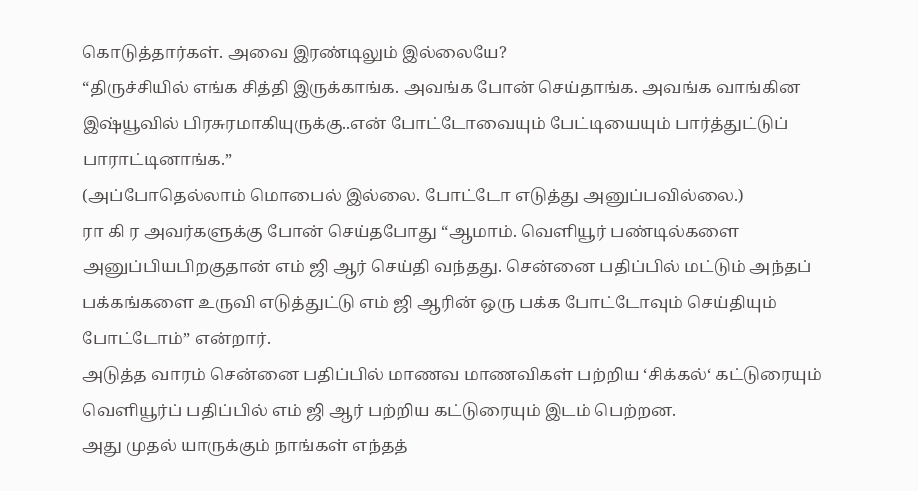கொடுத்தார்கள். அவை இரண்டிலும் இல்லையே?
“திருச்சியில் எங்க சித்தி இருக்காங்க. அவங்க போன் செய்தாங்க. அவங்க வாங்கின இஷ்யூவில் பிரசுரமாகியுருக்கு..என் போட்டோவையும் பேட்டியையும் பார்த்துட்டுப் பாராட்டினாங்க.”
(அப்போதெல்லாம் மொபைல் இல்லை. போட்டோ எடுத்து அனுப்பவில்லை.)
ரா கி ர அவர்களுக்கு போன் செய்தபோது “ஆமாம். வெளியூர் பண்டில்களை அனுப்பியபிறகுதான் எம் ஜி ஆர் செய்தி வந்தது. சென்னை பதிப்பில் மட்டும் அந்தப் பக்கங்களை உருவி எடுத்துட்டு எம் ஜி ஆரின் ஒரு பக்க போட்டோவும் செய்தியும் போட்டோம்” என்றார்.
அடுத்த வாரம் சென்னை பதிப்பில் மாணவ மாணவிகள் பற்றிய ‘சிக்கல்‘ கட்டுரையும் வெளியூர்ப் பதிப்பில் எம் ஜி ஆர் பற்றிய கட்டுரையும் இடம் பெற்றன.
அது முதல் யாருக்கும் நாங்கள் எந்தத்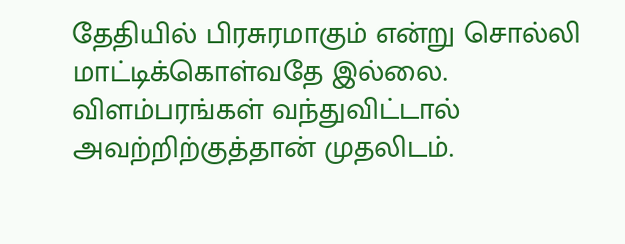தேதியில் பிரசுரமாகும் என்று சொல்லி மாட்டிக்கொள்வதே இல்லை. விளம்பரங்கள் வந்துவிட்டால் அவற்றிற்குத்தான் முதலிடம்.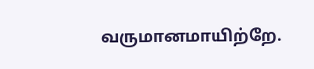வருமானமாயிற்றே.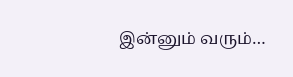இன்னும் வரும்…